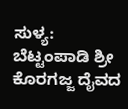ಸುಳ್ಯ: ಬೆಟ್ಟಂಪಾಡಿ ಶ್ರೀ ಕೊರಗಜ್ಜ ದೈವದ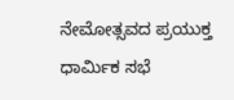ನೇಮೋತ್ಸವದ ಪ್ರಯುಕ್ತ ಧಾರ್ಮಿಕ ಸಭೆ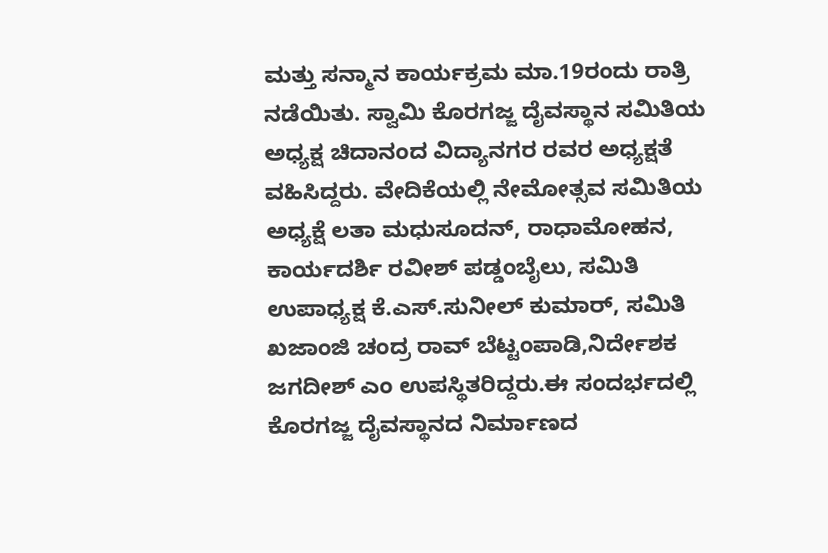ಮತ್ತು ಸನ್ಮಾನ ಕಾರ್ಯಕ್ರಮ ಮಾ.19ರಂದು ರಾತ್ರಿ ನಡೆಯಿತು. ಸ್ವಾಮಿ ಕೊರಗಜ್ಜ ದೈವಸ್ಥಾನ ಸಮಿತಿಯ ಅಧ್ಯಕ್ಷ ಚಿದಾನಂದ ವಿದ್ಯಾನಗರ ರವರ ಅಧ್ಯಕ್ಷತೆ ವಹಿಸಿದ್ದರು. ವೇದಿಕೆಯಲ್ಲಿ ನೇಮೋತ್ಸವ ಸಮಿತಿಯ
ಅಧ್ಯಕ್ಷೆ ಲತಾ ಮಧುಸೂದನ್, ರಾಧಾಮೋಹನ, ಕಾರ್ಯದರ್ಶಿ ರವೀಶ್ ಪಡ್ಡಂಬೈಲು, ಸಮಿತಿ ಉಪಾಧ್ಯಕ್ಷ ಕೆ.ಎಸ್.ಸುನೀಲ್ ಕುಮಾರ್, ಸಮಿತಿ ಖಜಾಂಜಿ ಚಂದ್ರ ರಾವ್ ಬೆಟ್ಟಂಪಾಡಿ,ನಿರ್ದೇಶಕ ಜಗದೀಶ್ ಎಂ ಉಪಸ್ಥಿತರಿದ್ದರು.ಈ ಸಂದರ್ಭದಲ್ಲಿ ಕೊರಗಜ್ಜ ದೈವಸ್ಥಾನದ ನಿರ್ಮಾಣದ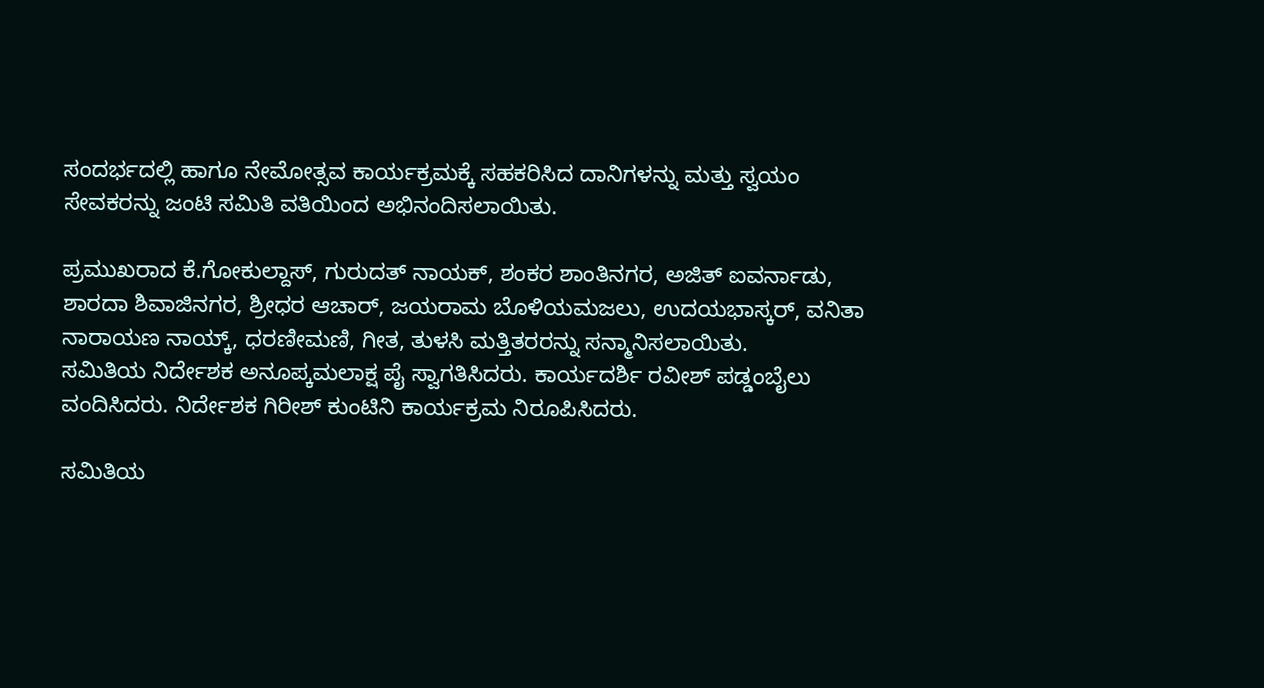ಸಂದರ್ಭದಲ್ಲಿ ಹಾಗೂ ನೇಮೋತ್ಸವ ಕಾರ್ಯಕ್ರಮಕ್ಕೆ ಸಹಕರಿಸಿದ ದಾನಿಗಳನ್ನು ಮತ್ತು ಸ್ವಯಂ ಸೇವಕರನ್ನು ಜಂಟಿ ಸಮಿತಿ ವತಿಯಿಂದ ಅಭಿನಂದಿಸಲಾಯಿತು.

ಪ್ರಮುಖರಾದ ಕೆ.ಗೋಕುಲ್ದಾಸ್, ಗುರುದತ್ ನಾಯಕ್, ಶಂಕರ ಶಾಂತಿನಗರ, ಅಜಿತ್ ಐವರ್ನಾಡು, ಶಾರದಾ ಶಿವಾಜಿನಗರ, ಶ್ರೀಧರ ಆಚಾರ್, ಜಯರಾಮ ಬೊಳಿಯಮಜಲು, ಉದಯಭಾಸ್ಕರ್, ವನಿತಾ ನಾರಾಯಣ ನಾಯ್ಕ್, ಧರಣೀಮಣಿ, ಗೀತ, ತುಳಸಿ ಮತ್ತಿತರರನ್ನು ಸನ್ಮಾನಿಸಲಾಯಿತು.
ಸಮಿತಿಯ ನಿರ್ದೇಶಕ ಅನೂಪ್ಕಮಲಾಕ್ಷ ಪೈ ಸ್ವಾಗತಿಸಿದರು. ಕಾರ್ಯದರ್ಶಿ ರವೀಶ್ ಪಡ್ಡಂಬೈಲು ವಂದಿಸಿದರು. ನಿರ್ದೇಶಕ ಗಿರೀಶ್ ಕುಂಟಿನಿ ಕಾರ್ಯಕ್ರಮ ನಿರೂಪಿಸಿದರು.

ಸಮಿತಿಯ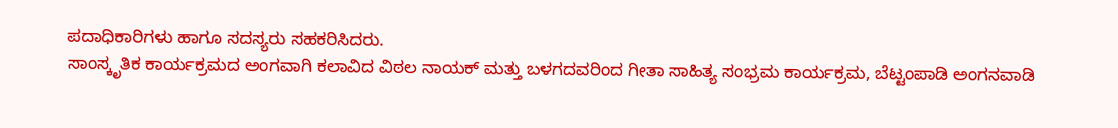ಪದಾಧಿಕಾರಿಗಳು ಹಾಗೂ ಸದಸ್ಯರು ಸಹಕರಿಸಿದರು.
ಸಾಂಸ್ಕೃತಿಕ ಕಾರ್ಯಕ್ರಮದ ಅಂಗವಾಗಿ ಕಲಾವಿದ ವಿಠಲ ನಾಯಕ್ ಮತ್ತು ಬಳಗದವರಿಂದ ಗೀತಾ ಸಾಹಿತ್ಯ ಸಂಭ್ರಮ ಕಾರ್ಯಕ್ರಮ, ಬೆಟ್ಟಂಪಾಡಿ ಅಂಗನವಾಡಿ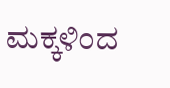ಮಕ್ಕಳಿಂದ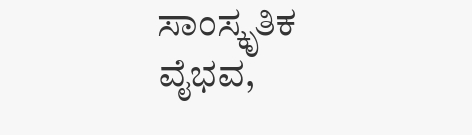ಸಾಂಸ್ಕೃತಿಕ ವೈಭವ,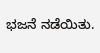ಭಜನೆ ನಡೆಯಿತು.